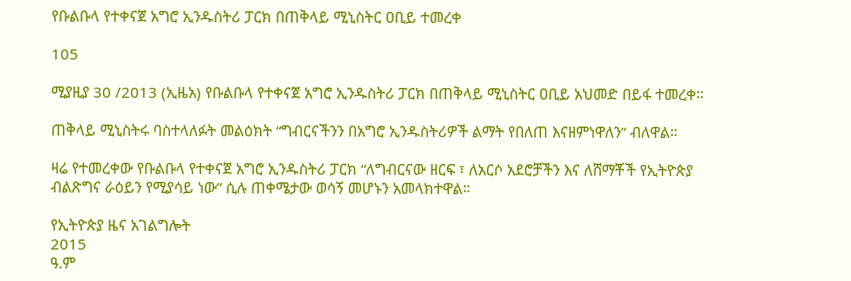የቡልቡላ የተቀናጀ አግሮ ኢንዱስትሪ ፓርክ በጠቅላይ ሚኒስትር ዐቢይ ተመረቀ

105

ሚያዚያ 30 /2013 (ኢዜአ) የቡልቡላ የተቀናጀ አግሮ ኢንዱስትሪ ፓርክ በጠቅላይ ሚኒስትር ዐቢይ አህመድ በይፋ ተመረቀ።

ጠቅላይ ሚኒስትሩ ባስተላለፉት መልዕክት “ግብርናችንን በአግሮ ኢንዱስትሪዎች ልማት የበለጠ እናዘምነዋለን” ብለዋል።

ዛሬ የተመረቀው የቡልቡላ የተቀናጀ አግሮ ኢንዱስትሪ ፓርክ “ለግብርናው ዘርፍ ፣ ለአርሶ አደሮቻችን እና ለሸማቾች የኢትዮጵያ ብልጽግና ራዕይን የሚያሳይ ነው” ሲሉ ጠቀሜታው ወሳኝ መሆኑን አመላክተዋል።

የኢትዮጵያ ዜና አገልግሎት
2015
ዓ.ም